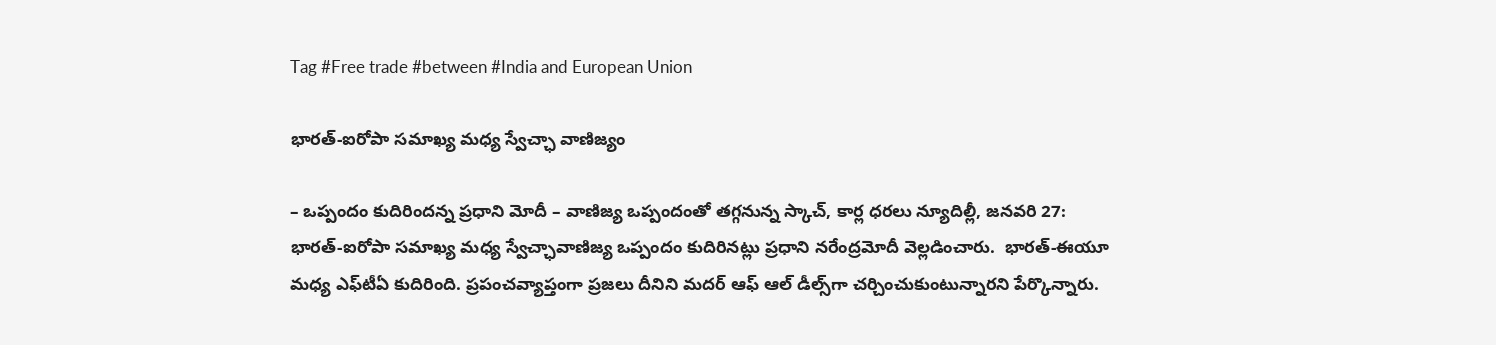Tag #Free trade #between #India and European Union

భారత్‌-ఐరోపా సమాఖ్య మధ్య స్వేచ్ఛా వాణిజ్యం

– ఒప్పందం కుదిరిందన్న ప్రధాని మోదీ – వాణిజ్య ఒప్పందంతో తగ్గనున్న స్కాచ్‌, కార్ల ధరలు న్యూదిల్లీ, జనవరి 27: భారత్‌-ఐరోపా సమాఖ్య మధ్య స్వేచ్ఛావాణిజ్య ఒప్పందం కుదిరినట్లు ప్రధాని నరేంద్రమోదీ వెల్లడించారు.  భారత్‌-ఈయూ మధ్య ఎఫ్‌టీఏ కుదిరింది. ప్రపంచవ్యాప్తంగా ప్రజలు దీనిని మదర్‌ ఆఫ్‌ ఆల్‌ ‌డీల్స్‌గా చర్చించుకుంటున్నారని పేర్కొన్నారు.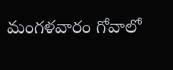మంగళవారం గోవాలో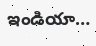ఇండియా…